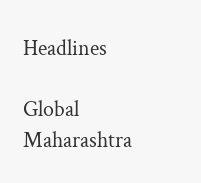Headlines

Global Maharashtra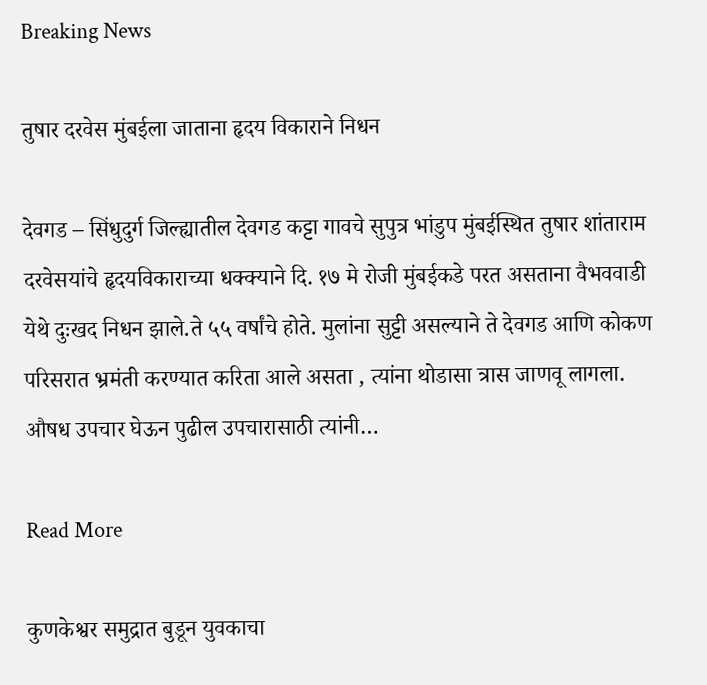Breaking News

तुषार दरवेस मुंबईला जाताना हृदय विकाराने निधन

देवगड – सिंधुदुर्ग जिल्ह्यातील देवगड कट्टा गावचे सुपुत्र भांडुप मुंबईस्थित तुषार शांताराम दरवेसयांचे हृदयविकाराच्या धक्क्याने दि. १७ मे रोजी मुंबईकडे परत असताना वैभववाडी येथे दुःखद निधन झाले.ते ५५ वर्षांचे होते. मुलांना सुट्टी असल्याने ते देवगड आणि कोकण परिसरात भ्रमंती करण्यात करिता आले असता , त्यांना थोडासा त्रास जाणवू लागला. औषध उपचार घेऊन पुढील उपचारासाठी त्यांनी…

Read More

कुणकेश्वर समुद्रात बुडून युवकाचा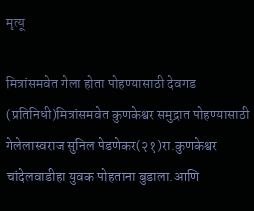मृत्यू

मित्रांसमवेत गेला होता पोहण्यासाठी देवगड (प्रतिनिधी)मित्रांसमवेत कुणकेश्वर समुद्रात पोहण्यासाठी गेलेलास्वराज सुनिल पेडणेकर(२१)रा.कुणकेश्वर चांदेलवाडीहा युवक पोहताना बुडाला.आणि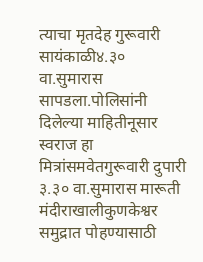त्याचा मृतदेह गुरूवारी सायंकाळी४.३० वा.सुमारास सापडला.पोलिसांनी दिलेल्या माहितीनूसार स्वराज हा मित्रांसमवेतगुरूवारी दुपारी ३.३० वा.सुमारास मारूती मंदीराखालीकुणकेश्वर समुद्रात पोहण्यासाठी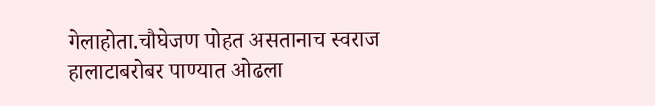गेलाहोता.चौघेजण पोहत असतानाच स्वराज हालाटाबरोबर पाण्यात ओढला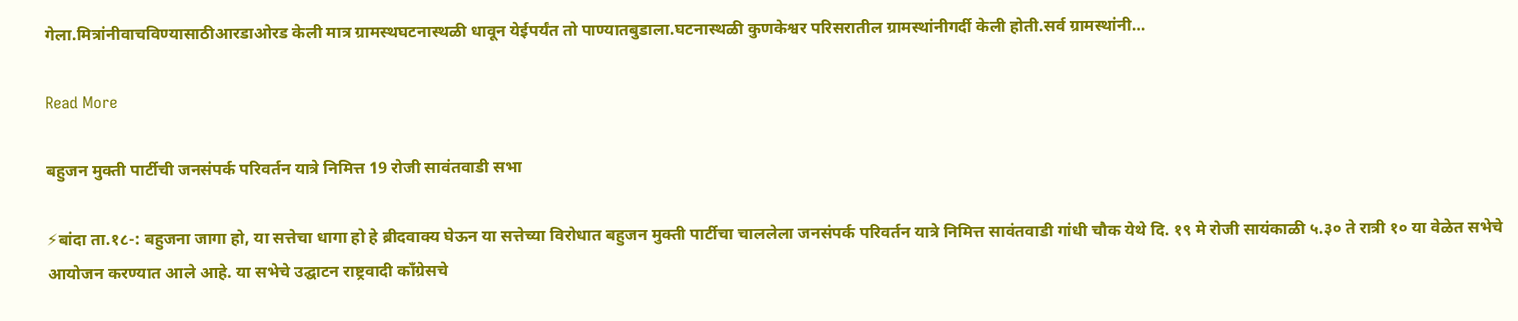गेला.मित्रांनीवाचविण्यासाठीआरडाओरड केली मात्र ग्रामस्थघटनास्थळी धावून येईपर्यंत तो पाण्यातबुडाला.घटनास्थळी कुणकेश्वर परिसरातील ग्रामस्थांनीगर्दी केली होती.सर्व ग्रामस्थांनी…

Read More

बहुजन मुक्ती पार्टीची जनसंपर्क परिवर्तन यात्रे निमित्त 19 रोजी सावंतवाडी सभा

⚡बांदा ता.१८-: बहुजना जागा हो, या सत्तेचा धागा हो हे ब्रीदवाक्य घेऊन या सत्तेच्या विरोधात बहुजन मुक्ती पार्टीचा चाललेला जनसंपर्क परिवर्तन यात्रे निमित्त सावंतवाडी गांधी चौक येथे दि. १९ मे रोजी सायंकाळी ५.३० ते रात्री १० या वेळेत सभेचे आयोजन करण्यात आले आहे. या सभेचे उद्घाटन राष्ट्रवादी काँग्रेसचे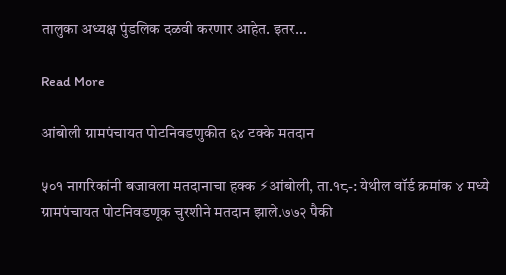तालुका अध्यक्ष पुंडलिक दळवी करणार आहेत. इतर…

Read More

आंबोली ग्रामपंचायत पोटनिवडणुकीत ६४ टक्के मतदान

५०१ नागरिकांनी बजावला मतदानाचा हक्क ⚡आंबोली, ता.१८-: येथील वॉर्ड क्रमांक ४ मध्ये ग्रामपंचायत पोटनिवडणूक चुरशीने मतदान झाले.७७२ पैकी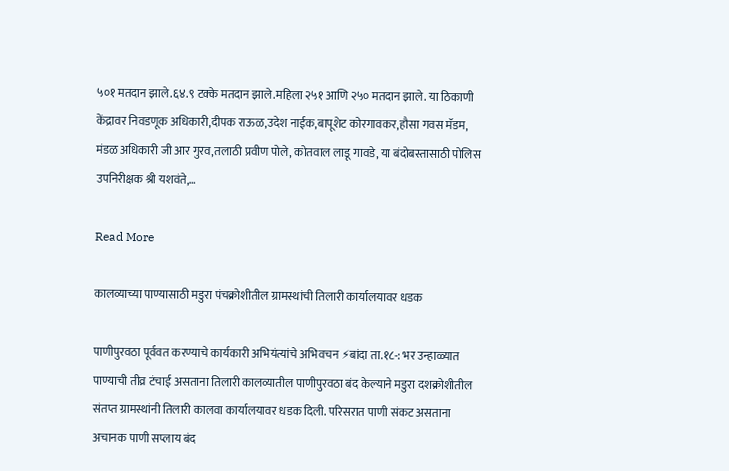५०१ मतदान झाले.६४.९ टक्के मतदान झाले.महिला २५१ आणि २५० मतदान झाले. या ठिकाणी केंद्रावर निवडणूक अधिकारी,दीपक राऊळ,उदेश नाईक,बापूशेट कोरगावकर,हौसा गवस मॅडम, मंडळ अधिकारी जी आर गुरव,तलाठी प्रवीण पोले, कोतवाल लाडू गावडे, या बंदोबस्तासाठी पोलिस उपनिरीक्षक श्री यशवंते,…

Read More

कालव्याच्या पाण्यासाठी मडुरा पंचक्रोशीतील ग्रामस्थांची तिलारी कार्यालयावर धडक

पाणीपुरवठा पूर्ववत करण्याचे कार्यकारी अभियंत्यांचे अभिवचन ⚡बांदा ता.१८-: भर उन्हाळ्यात पाण्याची तीव्र टंचाई असताना तिलारी कालव्यातील पाणीपुरवठा बंद केल्याने मडुरा दशक्रोशीतील संतप्त ग्रामस्थांनी तिलारी कालवा कार्यालयावर धडक दिली. परिसरात पाणी संकट असताना अचानक पाणी सप्लाय बंद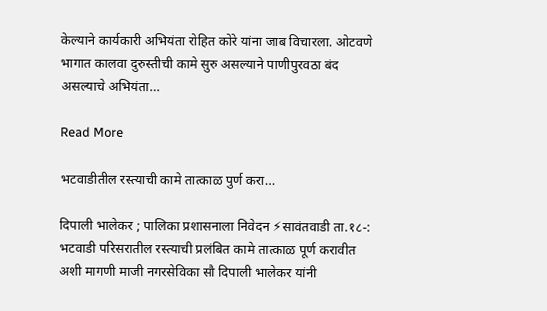केल्याने कार्यकारी अभियंता रोहित कोरे यांना जाब विचारला. ओटवणे भागात कालवा दुरुस्तीची कामे सुरु असल्याने पाणीपुरवठा बंद असल्याचे अभियंता…

Read More

भटवाडीतील रस्त्याची कामे तात्काळ पुर्ण करा…

दिपाली भालेकर ; पालिका प्रशासनाला निवेदन ⚡सावंतवाडी ता.१८-: भटवाडी परिसरातील रस्त्याची प्रलंबित कामे तात्काळ पूर्ण करावीत अशी मागणी माजी नगरसेविका सौ दिपाली भालेकर यांनी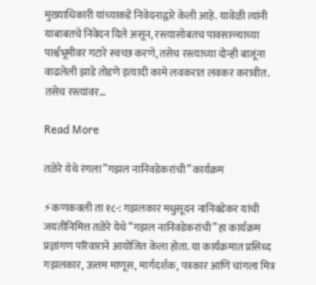मुख्याधिकारी यांच्याकडे निवेदनाद्वारे केली आहे. यावेळी त्यांनी याबाबतचे निवेदन दिले असून, रस्त्यासोबतच पावसाळ्याच्या पार्श्वभूमीवर गटारे स्वच्छ करणे, तसेच रस्त्याच्या दोन्ही बाजूंना वाढलेली झाडे तोडणे इत्यादी कामे लवकरात लवकर करावीत. तसेच रस्त्यांवर…

Read More

तळेरे येथे रंगला”गझल नानिवडेकरांची” कार्यक्रम

⚡कणकवली ता १८-: गझलकार मधुसूदन नानिवडेकर यांची जयंतीनिमित्त तळेरे येथे “गझल नानिवडेकरांची” हा कार्यक्रम प्रज्ञांगण परिवाराने आयोजित केला होता. या कार्यक्रमात प्रसिध्द गझलकार, ऊत्तम माणूस, मार्गदर्शक, पत्रकार आणि चांगला मित्र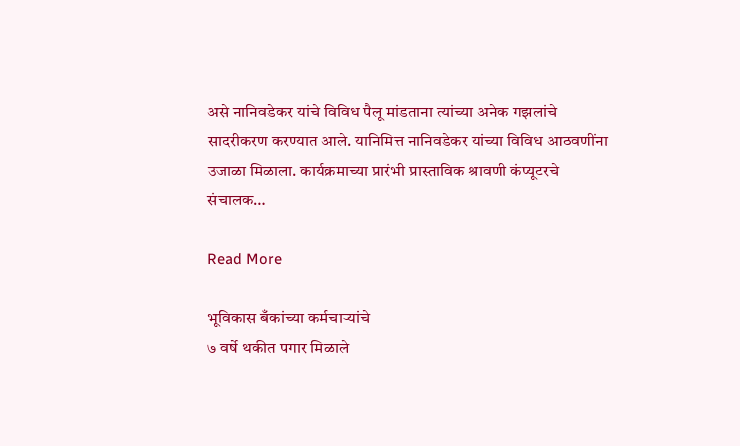असे नानिवडेकर यांचे विविध पैलू मांडताना त्यांच्या अनेक गझलांचे सादरीकरण करण्यात आले. यानिमित्त नानिवडेकर यांच्या विविध आठवणींना उजाळा मिळाला. कार्यक्रमाच्या प्रारंभी प्रास्ताविक श्रावणी कंप्यूटरचे संचालक…

Read More

भूविकास बँकांच्या कर्मचाऱ्यांचे
७ वर्षे थकीत पगार मिळाले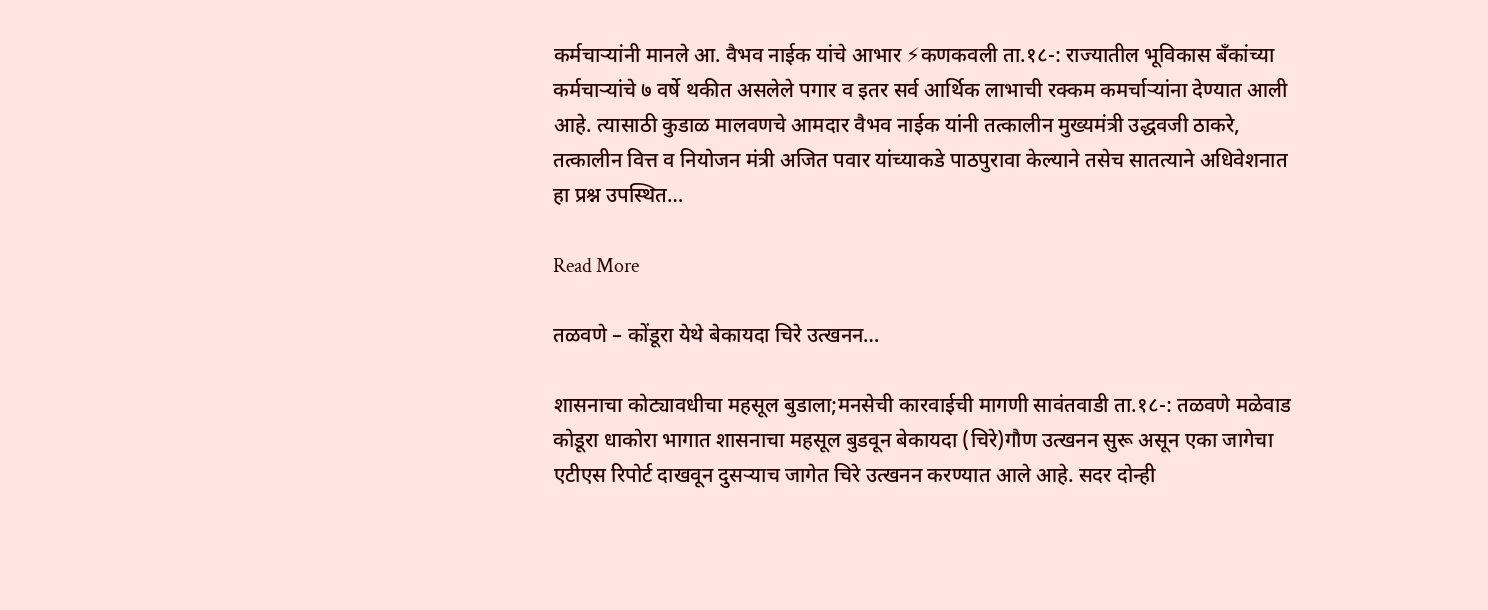कर्मचाऱ्यांनी मानले आ. वैभव नाईक यांचे आभार ⚡कणकवली ता.१८-: राज्यातील भूविकास बँकांच्या कर्मचाऱ्यांचे ७ वर्षे थकीत असलेले पगार व इतर सर्व आर्थिक लाभाची रक्कम कमर्चाऱ्यांना देण्यात आली आहे. त्यासाठी कुडाळ मालवणचे आमदार वैभव नाईक यांनी तत्कालीन मुख्यमंत्री उद्धवजी ठाकरे, तत्कालीन वित्त व नियोजन मंत्री अजित पवार यांच्याकडे पाठपुरावा केल्याने तसेच सातत्याने अधिवेशनात हा प्रश्न उपस्थित…

Read More

तळवणे – कोंडूरा येथे बेकायदा चिरे उत्खनन…

शासनाचा कोट्यावधीचा महसूल बुडाला;मनसेची कारवाईची मागणी सावंतवाडी ता.१८-: तळवणे मळेवाड कोडूरा धाकोरा भागात शासनाचा महसूल बुडवून बेकायदा (चिरे)गौण उत्खनन सुरू असून एका जागेचा एटीएस रिपोर्ट दाखवून दुसर्‍याच जागेत चिरे उत्खनन करण्यात आले आहे. सदर दोन्ही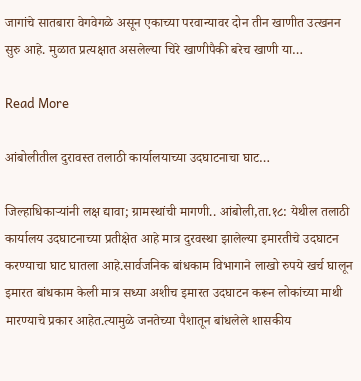जागांचे सातबारा वेगवेगळे असून एकाच्या परवान्यावर दोन तीन खाणीत उत्खनन सुरु आहे. मुळात प्रत्यक्षात असलेल्या चिरे खाणीपैकी बरेच खाणी या…

Read More

आंबोलीतील दुरावस्त तलाठी कार्यालयाच्या उदघाटनाचा घाट…

जिल्हाधिकाऱ्यांनी लक्ष द्यावा; ग्रामस्थांची मागणी.. आंबोली,ता.१८: येथील तलाठी कार्यालय उदघाटनाच्या प्रतीक्षेत आहे मात्र दुरवस्था झालेल्या इमारतीचे उदघाटन करण्याचा घाट घातला आहे.सार्वजनिक बांधकाम विभागाने लाखो रुपये खर्च घालून इमारत बांधकाम केली मात्र सध्या अशीच इमारत उदघाटन करून लोकांच्या माथी मारण्याचे प्रकार आहेत.त्यामुळे जनतेच्या पैशातून बांधलेले शासकीय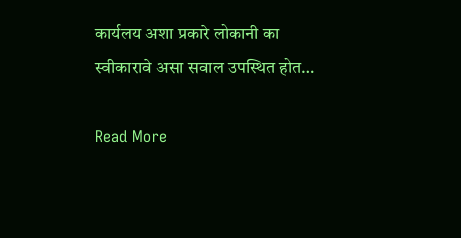कार्यलय अशा प्रकारे लोकानी का स्वीकारावे असा सवाल उपस्थित होत…

Read More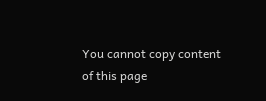You cannot copy content of this page